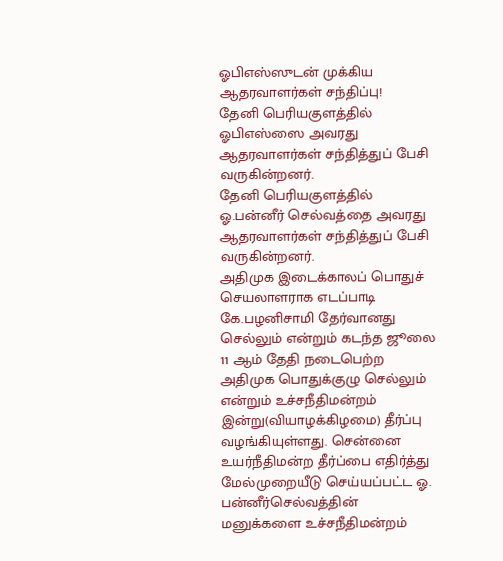ஓபிஎஸ்ஸுடன் முக்கிய ஆதரவாளர்கள் சந்திப்பு!
தேனி பெரியகுளத்தில் ஓபிஎஸ்ஸை அவரது ஆதரவாளர்கள் சந்தித்துப் பேசி வருகின்றனர்.
தேனி பெரியகுளத்தில் ஓ.பன்னீர் செல்வத்தை அவரது ஆதரவாளர்கள் சந்தித்துப் பேசி வருகின்றனர்.
அதிமுக இடைக்காலப் பொதுச் செயலாளராக எடப்பாடி கே.பழனிசாமி தேர்வானது செல்லும் என்றும் கடந்த ஜூலை 11 ஆம் தேதி நடைபெற்ற அதிமுக பொதுக்குழு செல்லும் என்றும் உச்சநீதிமன்றம் இன்று(வியாழக்கிழமை) தீர்ப்பு வழங்கியுள்ளது. சென்னை உயர்நீதிமன்ற தீர்ப்பை எதிர்த்து மேல்முறையீடு செய்யப்பட்ட ஓ. பன்னீர்செல்வத்தின் மனுக்களை உச்சநீதிமன்றம்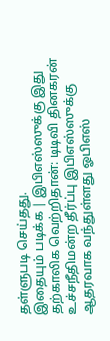தள்ளுபடி செய்தது.
இதையும் படிக்க | இபிஎஸ்ஸுக்கு இது தற்காலிக வெற்றிதான்: டிடிவி தினகரன்
உச்சநீதிமன்ற தீர்ப்பு இபிஎஸ்ஸுக்கு ஆதரவாக வந்துள்ளது ஓபிஎஸ்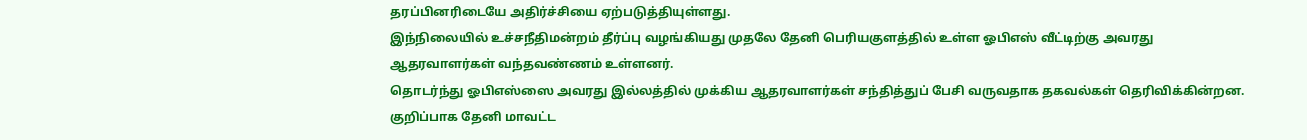தரப்பினரிடையே அதிர்ச்சியை ஏற்படுத்தியுள்ளது.
இந்நிலையில் உச்சநீதிமன்றம் தீர்ப்பு வழங்கியது முதலே தேனி பெரியகுளத்தில் உள்ள ஓபிஎஸ் வீட்டிற்கு அவரது ஆதரவாளர்கள் வந்தவண்ணம் உள்ளனர்.
தொடர்ந்து ஓபிஎஸ்ஸை அவரது இல்லத்தில் முக்கிய ஆதரவாளர்கள் சந்தித்துப் பேசி வருவதாக தகவல்கள் தெரிவிக்கின்றன. குறிப்பாக தேனி மாவட்ட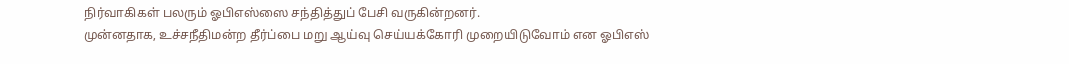நிர்வாகிகள் பலரும் ஓபிஎஸ்ஸை சந்தித்துப் பேசி வருகின்றனர்.
முன்னதாக, உச்சநீதிமன்ற தீர்ப்பை மறு ஆய்வு செய்யக்கோரி முறையிடுவோம் என ஓபிஎஸ்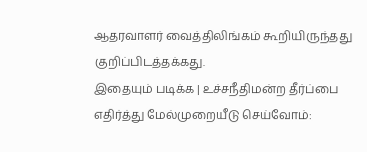ஆதரவாளர் வைத்திலிங்கம் கூறியிருந்தது குறிப்பிடத்தக்கது.
இதையும் படிக்க | உச்சநீதிமன்ற தீர்ப்பை எதிர்த்து மேல்முறையீடு செய்வோம்: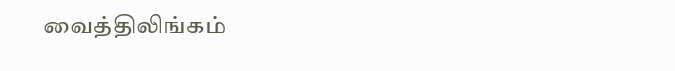வைத்திலிங்கம்